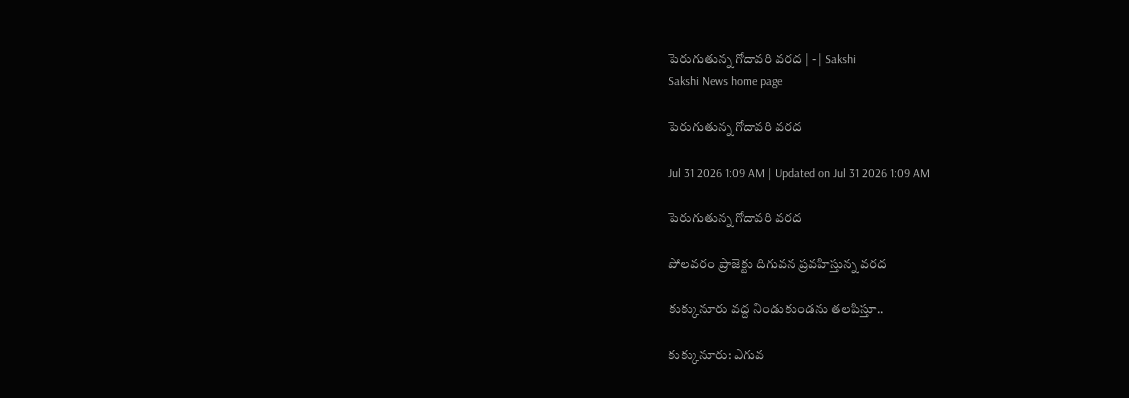పెరుగుతున్న గోదావరి వరద | - | Sakshi
Sakshi News home page

పెరుగుతున్న గోదావరి వరద

Jul 31 2026 1:09 AM | Updated on Jul 31 2026 1:09 AM

పెరుగుతున్న గోదావరి వరద

పోలవరం ప్రాజెక్టు దిగువన ప్రవహిస్తున్న వరద

కుక్కునూరు వద్ద నిండుకుండను తలపిస్తూ..

కుక్కునూరు: ఎగువ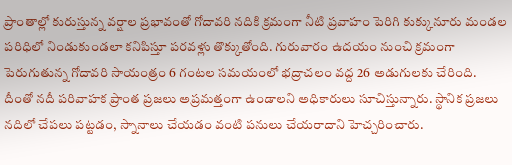ప్రాంతాల్లో కురుస్తున్న వర్షాల ప్రభావంతో గోదావరి నదికి క్రమంగా నీటి ప్రవాహం పెరిగి కుక్కునూరు మండల పరిధిలో నిండుకుండలా కనిపిస్తూ పరవళ్లు తొక్కుతోంది. గురువారం ఉదయం నుంచి క్రమంగా పెరుగుతున్న గోదావరి సాయంత్రం 6 గంటల సమయంలో భద్రాచలం వద్ద 26 అడుగులకు చేరింది. దీంతో నదీ పరివాహక ప్రాంత ప్రజలు అప్రమత్తంగా ఉండాలని అధికారులు సూచిస్తున్నారు. స్థానిక ప్రజలు నదిలో చేపలు పట్టడం, స్నానాలు చేయడం వంటి పనులు చేయరాదాని హెచ్చరించారు.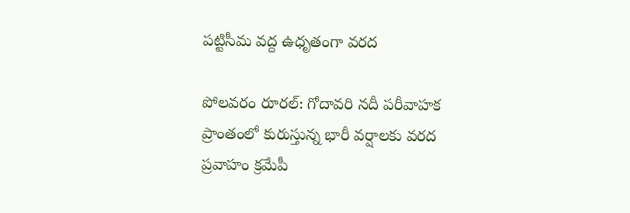పట్టిసీమ వద్ద ఉధృతంగా వరద

పోలవరం రూరల్‌: గోదావరి నదీ పరీవాహక ప్రాంతంలో కురుస్తున్న భారీ వర్షాలకు వరద ప్రవాహం క్రమేపీ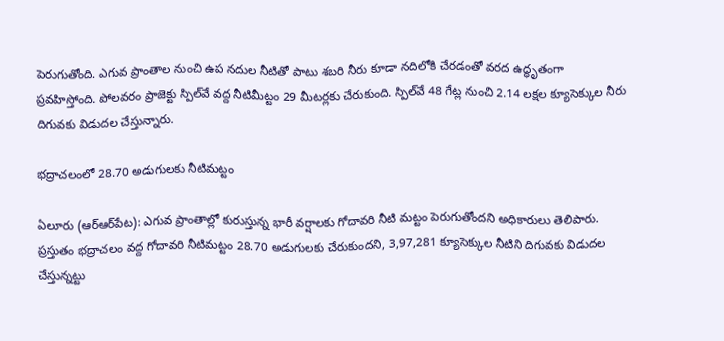పెరుగుతోంది. ఎగువ ప్రాంతాల నుంచి ఉప నదుల నీటితో పాటు శబరి నీరు కూడా నదిలోకి చేరడంతో వరద ఉద్ధృతంగా ప్రవహిస్తోంది. పోలవరం ప్రాజెక్టు స్పిల్‌వే వద్ద నీటిమీట్టం 29 మీటర్లకు చేరుకుంది. స్పిల్‌వే 48 గేట్ల నుంచి 2.14 లక్షల క్యూసెక్కుల నీరు దిగువకు విడుదల చేస్తున్నారు.

భద్రాచలంలో 28.70 అడుగులకు నీటిమట్టం

ఏలూరు (ఆర్‌ఆర్‌పేట): ఎగువ ప్రాంతాల్లో కురుస్తున్న భారీ వర్షాలకు గోదావరి నీటి మట్టం పెరుగుతోందని అధికారులు తెలిపారు. ప్రస్తుతం భద్రాచలం వద్ద గోదావరి నీటిమట్టం 28.70 అడుగులకు చేరుకుందని, 3,97,281 క్యూసెక్కుల నీటిని దిగువకు విడుదల చేస్తున్నట్టు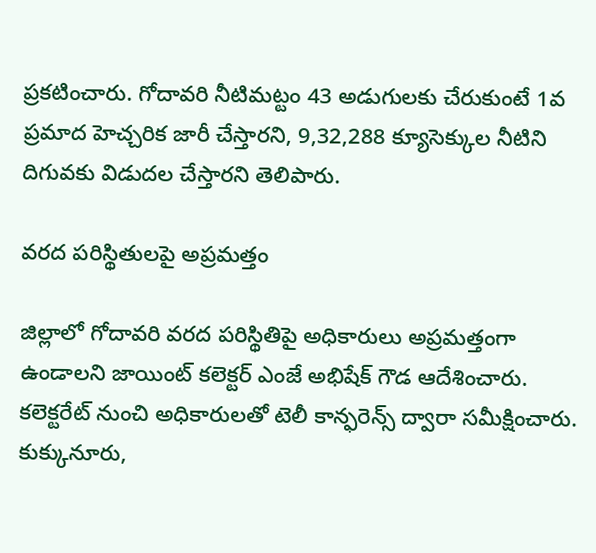ప్రకటించారు. గోదావరి నీటిమట్టం 43 అడుగులకు చేరుకుంటే 1వ ప్రమాద హెచ్చరిక జారీ చేస్తారని, 9,32,288 క్యూసెక్కుల నీటిని దిగువకు విడుదల చేస్తారని తెలిపారు.

వరద పరిస్థితులపై అప్రమత్తం

జిల్లాలో గోదావరి వరద పరిస్థితిపై అధికారులు అప్రమత్తంగా ఉండాలని జాయింట్‌ కలెక్టర్‌ ఎంజే అభిషేక్‌ గౌడ ఆదేశించారు. కలెక్టరేట్‌ నుంచి అధికారులతో టెలీ కాన్ఫరెన్స్‌ ద్వారా సమీక్షించారు. కుక్కునూరు,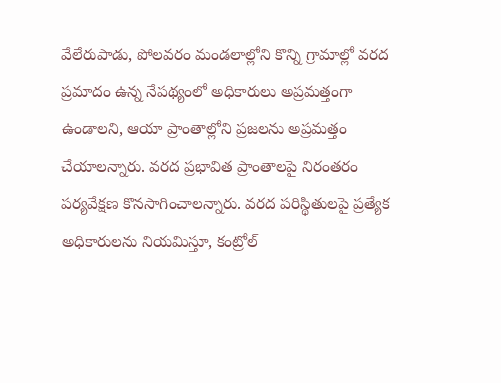వేలేరుపాడు, పోలవరం మండలాల్లోని కొన్ని గ్రామాల్లో వరద ప్రమాదం ఉన్న నేపథ్యంలో అధికారులు అప్రమత్తంగా ఉండాలని, ఆయా ప్రాంతాల్లోని ప్రజలను అప్రమత్తం చేయాలన్నారు. వరద ప్రభావిత ప్రాంతాలపై నిరంతరం పర్యవేక్షణ కొనసాగించాలన్నారు. వరద పరిస్థితులపై ప్రత్యేక అధికారులను నియమిస్తూ, కంట్రోల్‌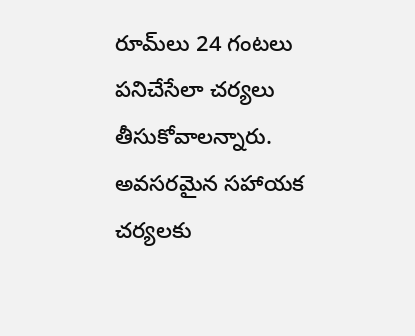రూమ్‌లు 24 గంటలు పనిచేసేలా చర్యలు తీసుకోవాలన్నారు. అవసరమైన సహాయక చర్యలకు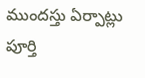ముందస్తు ఏర్పాట్లు పూర్తి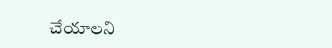చేయాలని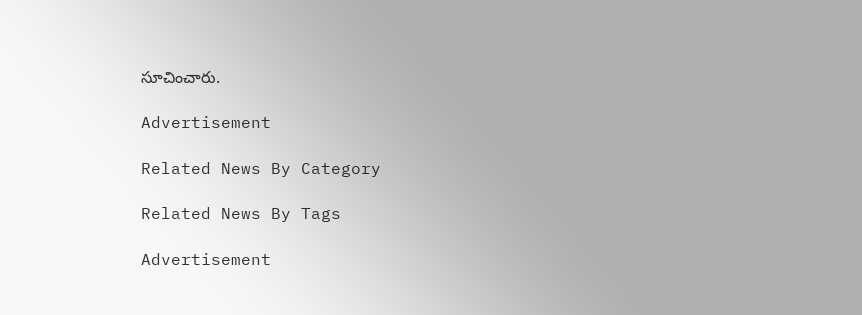సూచించారు.

Advertisement

Related News By Category

Related News By Tags

Advertisement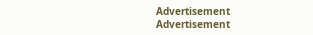Advertisement
Advertisement